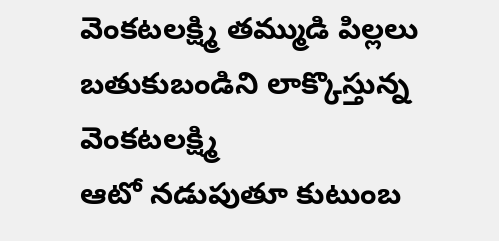వెంకటలక్ష్మి తమ్ముడి పిల్లలు
బతుకుబండిని లాక్కొస్తున్న వెంకటలక్ష్మి
ఆటో నడుపుతూ కుటుంబ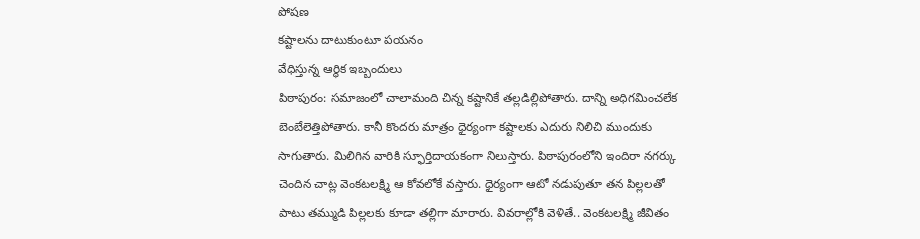పోషణ
కష్టాలను దాటుకుంటూ పయనం
వేధిస్తున్న ఆర్థిక ఇబ్బందులు
పిఠాపురం: సమాజంలో చాలామంది చిన్న కష్టానికే తల్లడిల్లిపోతారు. దాన్ని అధిగమించలేక బెంబేలెత్తిపోతారు. కానీ కొందరు మాత్రం ధైర్యంగా కష్టాలకు ఎదురు నిలిచి ముందుకు సాగుతారు. మిలిగిన వారికి స్ఫూర్తిదాయకంగా నిలుస్తారు. పిఠాపురంలోని ఇందిరా నగర్కు చెందిన చాట్ల వెంకటలక్ష్మి ఆ కోవలోకే వస్తారు. ధైర్యంగా ఆటో నడుపుతూ తన పిల్లలతో పాటు తమ్ముడి పిల్లలకు కూడా తల్లిగా మారారు. వివరాల్లోకి వెళితే.. వెంకటలక్ష్మి జీవితం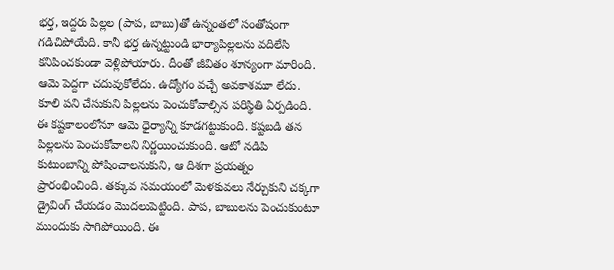భర్త, ఇద్దరు పిల్లల (పాప, బాబు)తో ఉన్నంతలో సంతోషంగా గడిచిపోయేది. కానీ భర్త ఉన్నట్టుండి భార్యాపిల్లలను వదిలేసి కనిపించకుండా వెళ్లిపోయారు. దీంతో జీవితం శూన్యంగా మారింది. ఆమె పెద్దగా చదువుకోలేదు. ఉద్యోగం వచ్చే అవకాశమూ లేదు.
కూలి పని చేసుకుని పిల్లలను పెంచుకోవాల్సిన పరిస్థితి ఏర్పడింది. ఈ కష్టకాలంలోనూ ఆమె ధైర్యాన్ని కూడగట్టుకుంది. కష్టబడి తన పిల్లలను పెంచుకోవాలని నిర్ణయించుకుంది. ఆటో నడిపి కుటుంబాన్ని పోషించాలనుకుని, ఆ దిశగా ప్రయత్నం ప్రారంభించింది. తక్కువ సమయంలో మెళకువలు నేర్చుకుని చక్కగా డ్రైవింగ్ చేయడం మొదలుపెట్టింది. పాప, బాబులను పెంచుకుంటూ ముందుకు సాగిపోయింది. ఈ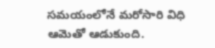సమయంలోనే మరోసారి విధి ఆమెతో ఆడుకుంది.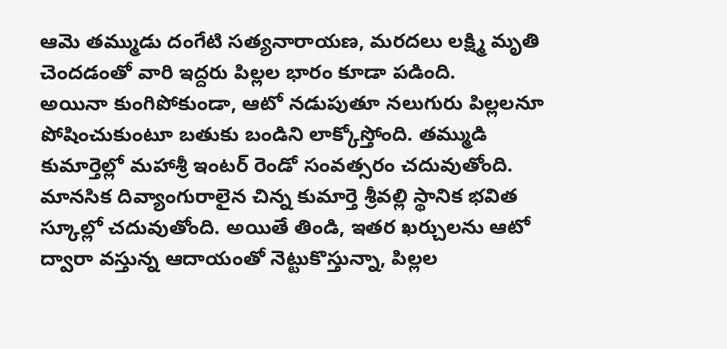ఆమె తమ్ముడు దంగేటి సత్యనారాయణ, మరదలు లక్ష్మి మృతి చెందడంతో వారి ఇద్దరు పిల్లల భారం కూడా పడింది.
అయినా కుంగిపోకుండా, ఆటో నడుపుతూ నలుగురు పిల్లలనూ పోషించుకుంటూ బతుకు బండిని లాక్కోస్తోంది. తమ్ముడి కుమార్తెల్లో మహాశ్రీ ఇంటర్ రెండో సంవత్సరం చదువుతోంది. మానసిక దివ్యాంగురాలైన చిన్న కుమార్తె శ్రీవల్లి స్థానిక భవిత స్కూల్లో చదువుతోంది. అయితే తిండి, ఇతర ఖర్చులను ఆటో ద్వారా వస్తున్న ఆదాయంతో నెట్టుకొస్తున్నా, పిల్లల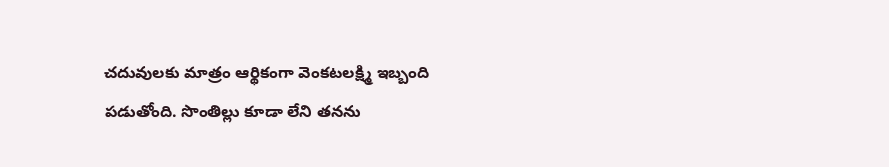చదువులకు మాత్రం ఆర్థికంగా వెంకటలక్ష్మి ఇబ్బంది పడుతోంది. సొంతిల్లు కూడా లేని తనను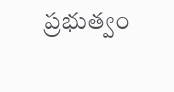ప్రభుత్వం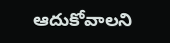ఆదుకోవాలని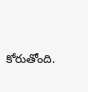కోరుతోంది.